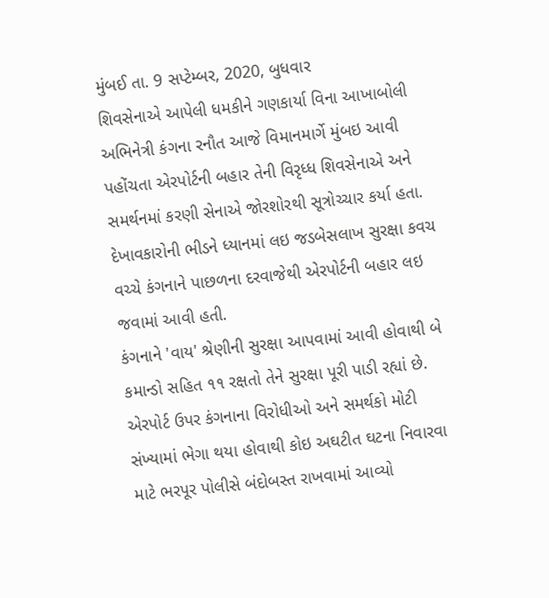મુંબઈ તા. 9 સપ્ટેમ્બર, 2020, બુધવાર
શિવસેનાએ આપેલી ધમકીને ગણકાર્યા વિના આખાબોલી અભિનેત્રી કંગના રનૌત આજે વિમાનમાર્ગે મુંબઇ આવી પહોંચતા એરપોર્ટની બહાર તેની વિરૃધ્ધ શિવસેનાએ અને સમર્થનમાં કરણી સેનાએ જોરશોરથી સૂત્રોચ્ચાર કર્યા હતા. દેખાવકારોની ભીડને ધ્યાનમાં લઇ જડબેસલાખ સુરક્ષા કવચ વચ્ચે કંગનાને પાછળના દરવાજેથી એરપોર્ટની બહાર લઇ જવામાં આવી હતી.
કંગનાને 'વાય' શ્રેણીની સુરક્ષા આપવામાં આવી હોવાથી બે કમાન્ડો સહિત ૧૧ રક્ષતો તેને સુરક્ષા પૂરી પાડી રહ્યાં છે. એરપોર્ટ ઉપર કંગનાના વિરોધીઓ અને સમર્થકો મોટી સંખ્યામાં ભેગા થયા હોવાથી કોઇ અઘટીત ઘટના નિવારવા માટે ભરપૂર પોલીસે બંદોબસ્ત રાખવામાં આવ્યો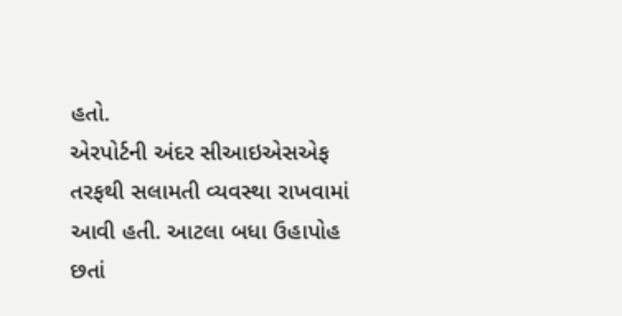હતો.
એરપોર્ટની અંદર સીઆઇએસએફ તરફથી સલામતી વ્યવસ્થા રાખવામાં આવી હતી. આટલા બધા ઉહાપોહ છતાં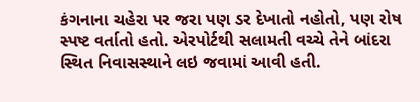કંગનાના ચહેરા પર જરા પણ ડર દેખાતો નહોતો, પણ રોષ સ્પષ્ટ વર્તાતો હતો. એરપોર્ટથી સલામતી વચ્ચે તેને બાંદરા સ્થિત નિવાસસ્થાને લઇ જવામાં આવી હતી.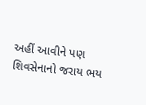અહીં આવીને પણ શિવસેનાનો જરાય ભય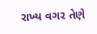રાખ્ય વગર તેણે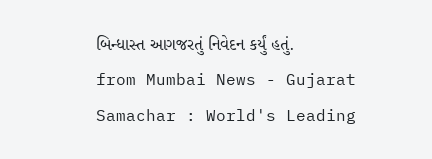બિન્ધાસ્ત આગજરતું નિવેદન કર્યું હતું.
from Mumbai News - Gujarat Samachar : World's Leading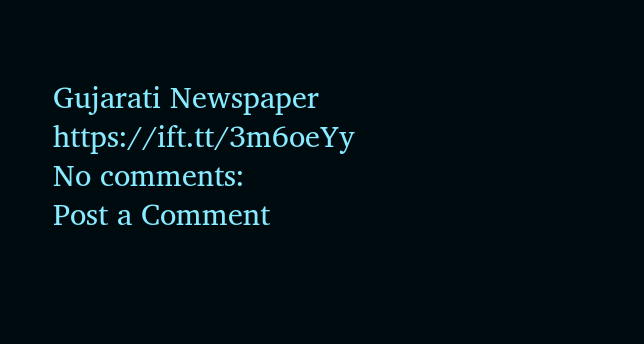Gujarati Newspaper https://ift.tt/3m6oeYy
No comments:
Post a Comment